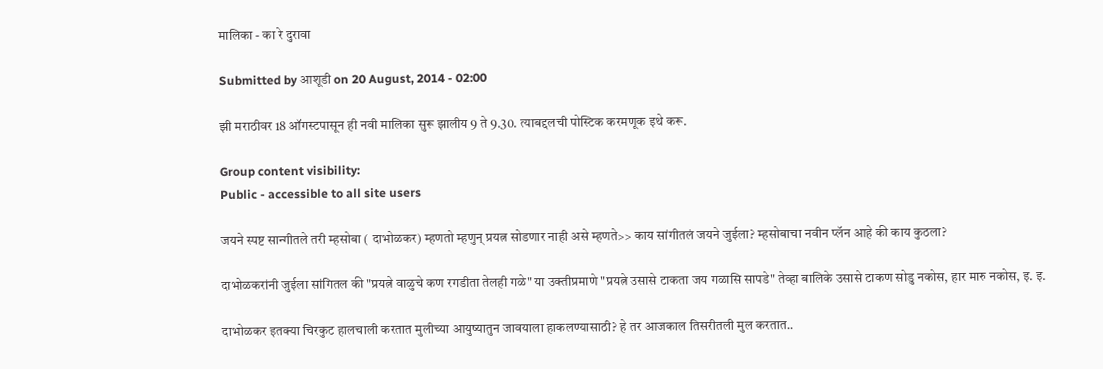मालिका - का रे दुरावा

Submitted by आशूडी on 20 August, 2014 - 02:00

झी मराठीवर 18 ऑगस्टपासून ही नवी मालिका सुरू झालीय 9 ते 9.30. त्याबद्दलची पोस्टिक करमणूक इथे करू.

Group content visibility:
Public - accessible to all site users

जयने स्पष्ट सान्गीतले तरी म्हसोबा ( दाभोळकर) म्हणतो म्हणुन् प्रयत्न सोडणार नाही असे म्हणते>> काय सांगीतलं जयने जुईला? म्हसोबाचा नवीन प्लॅन आहे की काय कुठला?

दाभोळकरांनी जुईला सांगितल की "प्रयत्ने वाळुचे कण रगडीता तेलही गळे" या उक्तीप्रमाणे "प्रयत्ने उसासे टाकता जय गळासि सापडे" तेव्हा बालिके उसासे टाकण सोडु नकोस, हार मारु नकोस, इ. इ.

दाभोळकर इतक्या चिरकुट हालचाली करतात मुलीच्या आयुष्यातुन जावयाला हाकलण्यासाठी? हे तर आजकाल तिसरीतली मुल करतात..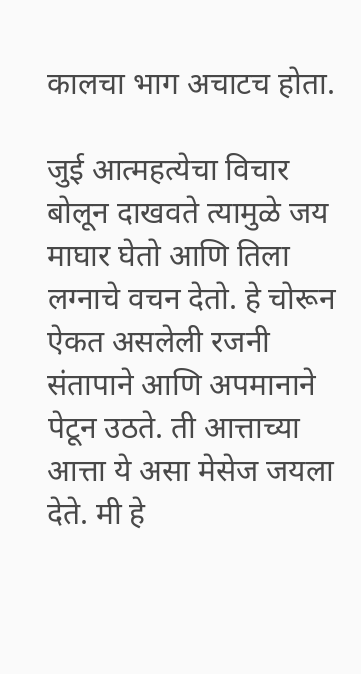कालचा भाग अचाटच होता.

जुई आत्महत्येचा विचार बोलून दाखवते त्यामुळे जय माघार घेतो आणि तिला लग्नाचे वचन देतो. हे चोरून ऐकत असलेली रजनी संतापाने आणि अपमानाने पेटून उठते. ती आत्ताच्या आत्ता ये असा मेसेज जयला देते. मी हे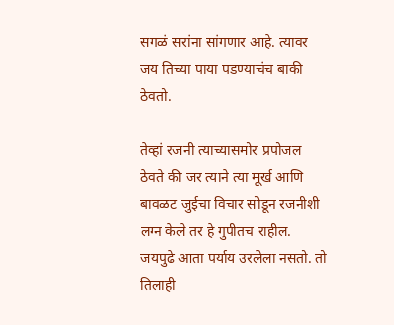सगळं सरांना सांगणार आहे. त्यावर जय तिच्या पाया पडण्याचंच बाकी ठेवतो.

तेव्हां रजनी त्याच्यासमोर प्रपोजल ठेवते की जर त्याने त्या मूर्ख आणि बावळट जुईचा विचार सोडून रजनीशी लग्न केले तर हे गुपीतच राहील. जयपुढे आता पर्याय उरलेला नसतो. तो तिलाही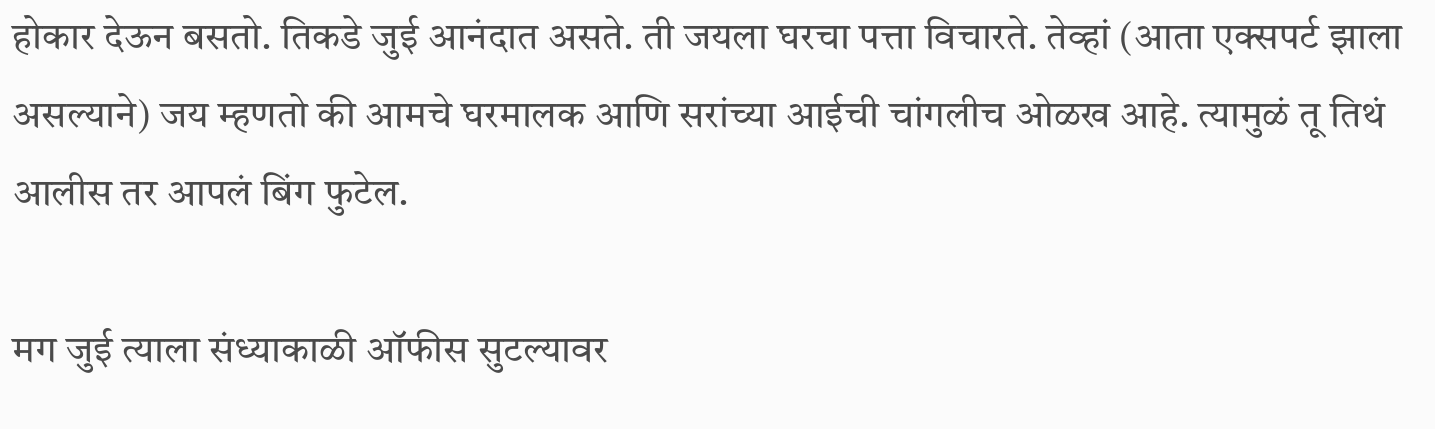होकार देऊन बसतो. तिकडे जुई आनंदात असते. ती जयला घरचा पत्ता विचारते. तेव्हां (आता एक्सपर्ट झाला असल्याने) जय म्हणतो की आमचे घरमालक आणि सरांच्या आईची चांगलीच ओळख आहे. त्यामुळं तू तिथं आलीस तर आपलं बिंग फुटेल.

मग जुई त्याला संध्याकाळी ऑफीस सुटल्यावर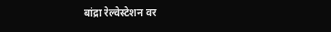बांद्रा रेल्वेस्टेशन वर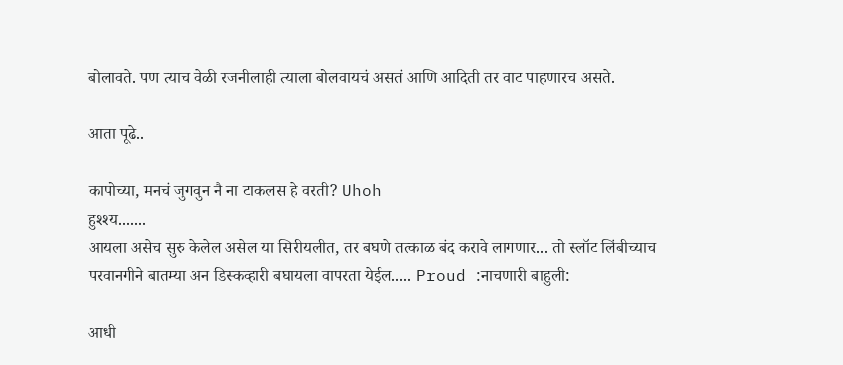बोलावते. पण त्याच वेळी रजनीलाही त्याला बोलवायचं असतं आणि आदिती तर वाट पाहणारच असते.

आता पूढे..

कापोच्या, मनचं जुगवुन नै ना टाकलस हे वरती? Uhoh
हुश्श्य.......
आयला असेच सुरु केलेल असेल या सिरीयलीत, तर बघणे तत्काळ बंद करावे लागणार... तो स्लॉट लिंबीच्याच परवानगीने बातम्या अन डिस्कव्हारी बघायला वापरता येईल..... Proud :नाचणारी बाहुली:

आधी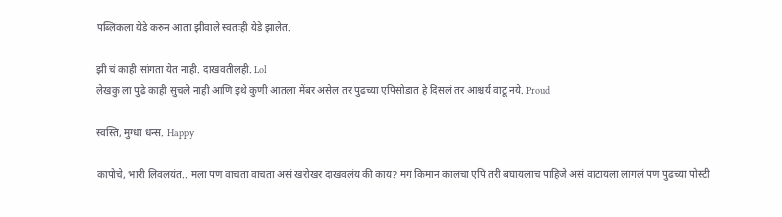पब्लिकला येडे करुन आता झीवाले स्वतःही येडे झालेत.

झी चं काही सांगता येत नाही. दाखवतीलही. Lol
लेखकु ला पुढे काही सुचले नाही आणि इथे कुणी आतला मेंबर असेल तर पुढच्या एपिसोडात हे दिसलं तर आश्चर्य वाटू नये. Proud

स्वस्ति, मुग्धा धन्स. Happy

कापोचे, भारी लिवलयंत.. मला पण वाचता वाचता असं खरोखर दाखवलंय की काय? मग किमान कालचा एपि तरी बघायलाच पाहिजे असं वाटायला लागलं पण पुढच्या पोस्टी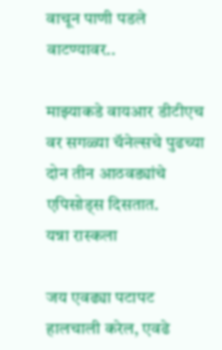वाचून पाणी पडले वाटण्यावर..

माझ्याकडे वायआर डीटीएच वर सगळ्या चॅनेल्सचे पुढच्या दोन तीन आठवड्यांचे एपिसोड्स दिसतात.
यन्ना रास्कला

जय एवढ्या पटापट हालचाली करेल, एवढे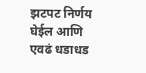झटपट निर्णय घेईल आणि एवढं धडाधड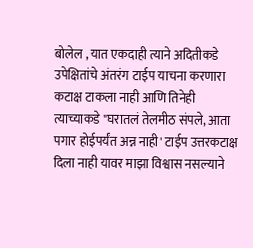बोलेल , यात एकदाही त्याने अदितीकडे उपेक्षितांचे अंतरंग टाईप याचना करणारा कटाक्ष टाकला नाही आणि तिनेही त्याच्याकडे "घरातलं तेलमीठ संपले, आता पगार होईपर्यंत अन्न नाही' टाईप उत्तरकटाक्ष दिला नाही यावर माझा विश्वास नसल्याने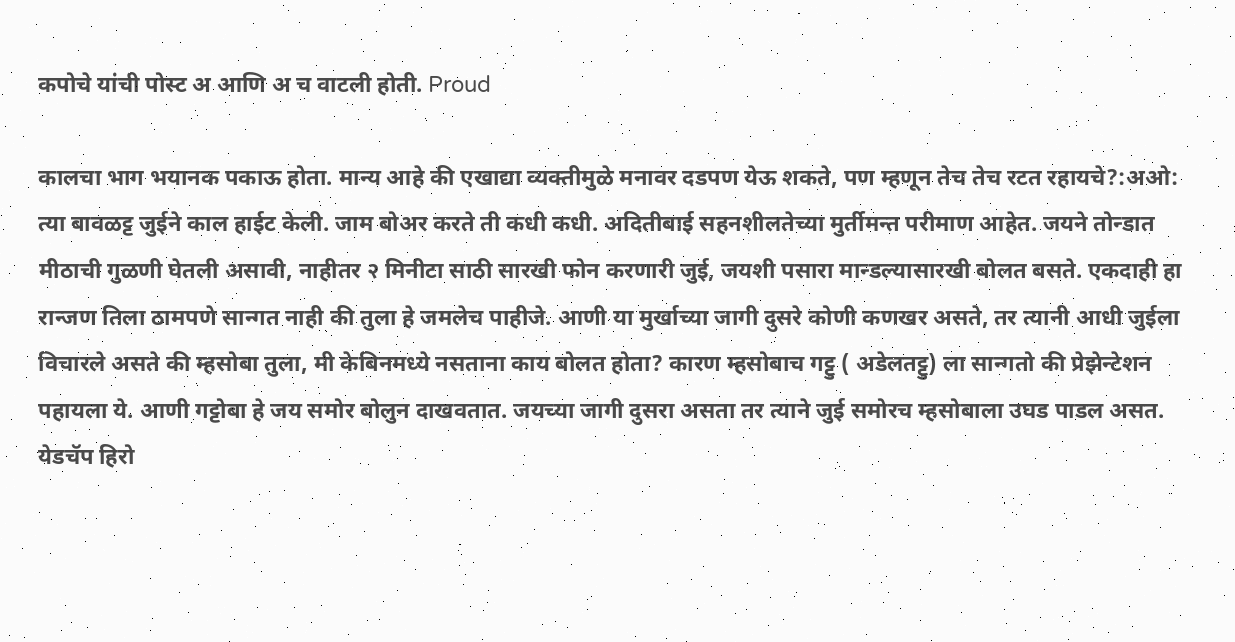कपोचे यांची पोस्ट अ आणि अ च वाटली होती. Proud

कालचा भाग भयानक पकाऊ होता. मान्य आहे की एखाद्या व्यक्तीमुळे मनावर दडपण येऊ शकते, पण म्हणून तेच तेच रटत रहायचे?:अओ: त्या बावळट्ट जुईने काल हाईट केली. जाम बोअर करते ती कधी कधी. अदितीबाई सहनशीलतेच्या मुर्तीमन्त परीमाण आहेत. जयने तोन्डात मीठाची गुळणी घेतली असावी, नाहीतर २ मिनीटा साठी सारखी फोन करणारी जुई, जयशी पसारा मान्डल्यासारखी बोलत बसते. एकदाही हा रान्जण तिला ठामपणे सान्गत नाही की तुला हे जमलेच पाहीजे. आणी या मुर्खाच्या जागी दुसरे कोणी कणखर असते, तर त्यानी आधी जुईला विचारले असते की म्हसोबा तुला, मी केबिनमध्ये नसताना काय बोलत होता? कारण म्हसोबाच गट्टु ( अडेलतट्टु) ला सान्गतो की प्रेझेन्टेशन पहायला ये. आणी गट्टोबा हे जय समोर बोलुन दाखवतात. जयच्या जागी दुसरा असता तर त्याने जुई समोरच म्हसोबाला उघड पाडल असत. येडचॅप हिरो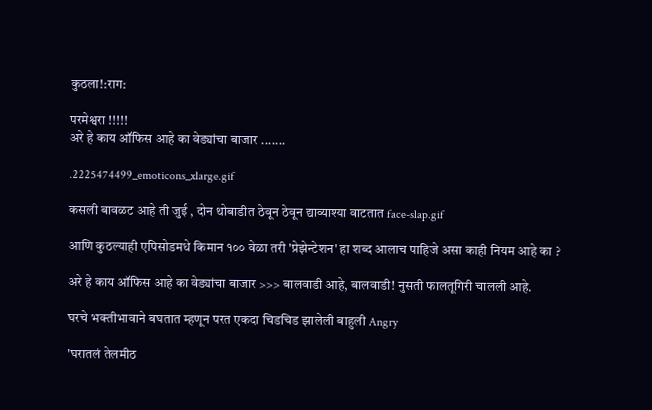कुठला!:राग:

परमेश्वरा !!!!!
अरे हे काय ऑफिस आहे का वेड्यांचा बाजार .......

.2225474499_emoticons_xlarge.gif

कसली बावळट आहे ती जुई , दोन थोबाडीत ठेवून ठेवून द्याव्याश्या वाटतात face-slap.gif

आणि कुठल्याही एपिसोडमधे किमान १०० वेळा तरी 'प्रेझेन्टेशन' हा शब्द आलाच पाहिजे असा काही नियम आहे का ?

अरे हे काय ऑफिस आहे का वेड्यांचा बाजार >>> बालवाडी आहे, बालवाडी! नुसती फालतूगिरी चालली आहे.

घरचे भक्तीभावाने बघतात म्हणून परत एकदा चिडचिड झालेली बाहुली Angry

'घरातलं तेलमीठ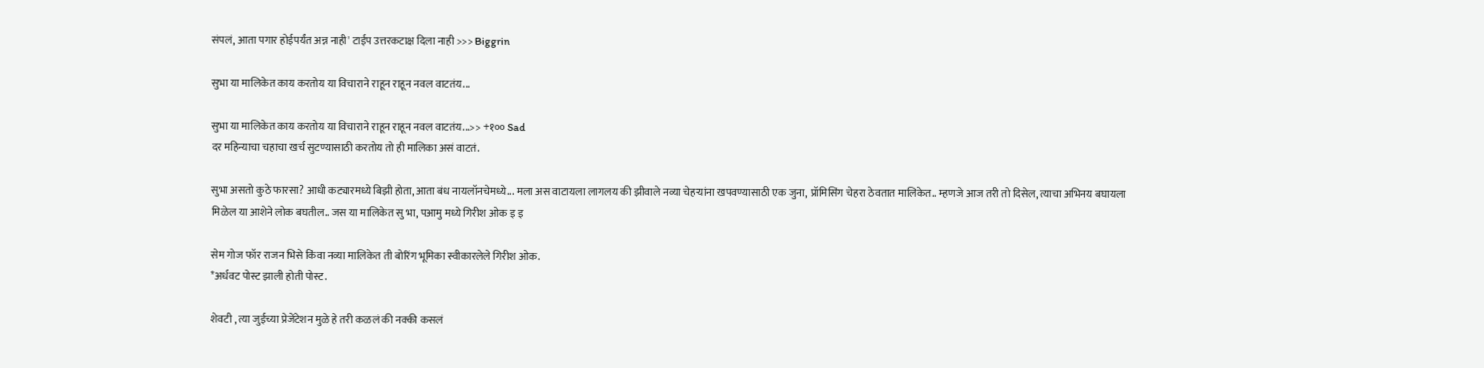संपलं, आता पगार होईपर्यंत अन्न नाही' टाईप उत्तरकटाक्ष दिला नाही >>> Biggrin

सुभा या मालिकेत काय करतोय या विचाराने राहून राहून नवल वाटतंय...

सुभा या मालिकेत काय करतोय या विचाराने राहून राहून नवल वाटतंय...>> +१०० Sad
दर महिन्याचा चहाचा खर्च सुटण्यासाठी करतोय तो ही मालिका असं वाटतं.

सुभा असतो कुठे फारसा? आधी कट्यारमध्ये बिझी होता, आता बंध नायलॉनचेमध्ये... मला अस वाटायला लागलय की झीवाले नव्या चेहर्‍यांना खपवण्यासाठी एक जुना, प्रॉमिसिंग चेहरा ठेवतात मालिकेत.. म्हणजे आज तरी तो दिसेल, त्याचा अभिनय बघायला मिळेल या आशेने लोक बघतील.. जस या मालिकेत सु भा, पआमु मध्ये गिरीश ओक इ इ

सेम गोज फॉर राजन भिसे किंवा नव्या मालिकेत ती बोरिंग भूमिका स्वीकारलेले गिरीश ओक.
*अर्धवट पोस्ट झाली होती पोस्ट.

शेवटी , त्या जुईच्या प्रेजेंटेशन मुळे हे तरी कळलं की नक्की कसलं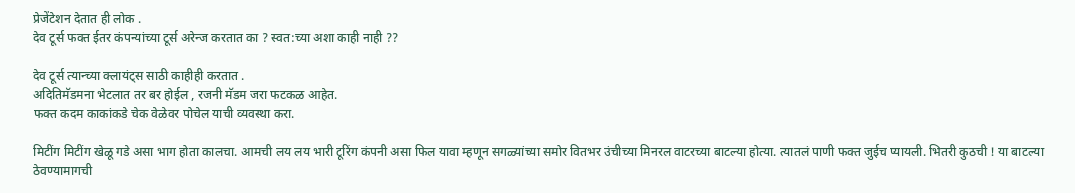प्रेजेंटेशन देतात ही लोक .
देव टूर्स फक्त ईतर कंपन्यांच्या टूर्स अरेन्ज करतात का ? स्वत:च्या अशा काही नाही ??

देव टूर्स त्यान्च्या क्लायंट्स साठी काहीही करतात .
अदितिमॅडमना भेटलात तर बर होईल , रजनी मॅडम जरा फटकळ आहेत.
फक्त कदम काकांकडे चेक वेळेवर पोचेल याची व्यवस्था करा.

मिटींग मिटींग खेळू गडे असा भाग होता कालचा. आमची लय लय भारी टूरिंग कंपनी असा फिल यावा म्हणून सगळ्यांच्या समोर वितभर उंचीच्या मिनरल वाटरच्या बाटल्या होत्या. त्यातलं पाणी फक्त जुईच प्यायली. भितरी कुठची ! या बाटल्या ठेवण्यामागची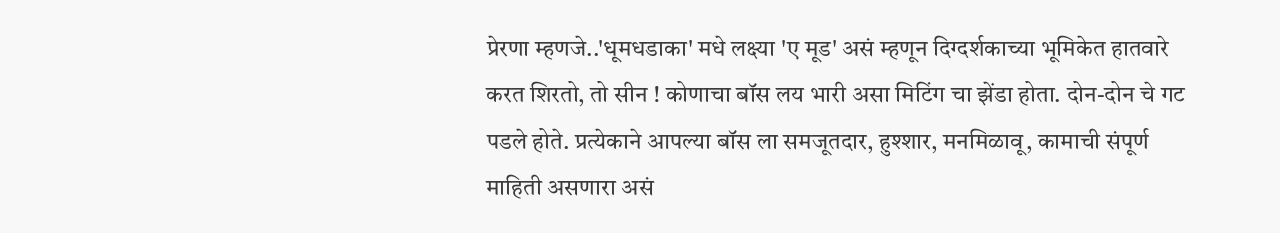प्रेरणा म्हणजे..'धूमधडाका' मधे लक्ष्या 'ए मूड' असं म्हणून दिग्दर्शकाच्या भूमिकेत हातवारे करत शिरतो, तो सीन ! कोणाचा बॉस लय भारी असा मिटिंग चा झेंडा होता. दोन-दोन चे गट पडले होते. प्रत्येकाने आपल्या बॉस ला समजूतदार, हुश्शार, मनमिळावू, कामाची संपूर्ण माहिती असणारा असं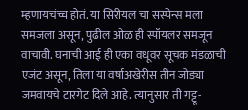म्हणायचंच्च होतं. या सिरीयल चा सस्पेन्स मला समजला असून, पुढील ओळ ही स्पॉयलर समजून वाचावी. घनाची आई ही एका वधूवर सूचक मंडळाची एजंट असून, तिला या वर्षाअखेरीस तीन जोड्या जमवायचे टारगेट दिले आहे. त्यानुसार ती गट्टू-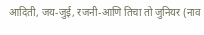आदिती, जय-जुई, रजनी-आणि तिचा तो जुनियर (नाव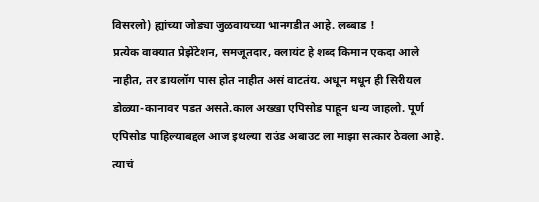विसरलो) ह्यांच्या जोड्या जुळवायच्या भानगडीत आहे. लब्बाड !
प्रत्येक वाक्यात प्रेझेंटेशन, समजूतदार, क्लायंट हे शब्द किमान एकदा आले नाहीत, तर डायलॉग पास होत नाहीत असं वाटतंय. अधून मधून ही सिरीयल डोळ्या-कानावर पडत असते.काल अख्खा एपिसोड पाहून धन्य जाहलो. पूर्ण एपिसोड पाहिल्याबद्दल आज इथल्या राउंड अबाउट ला माझा सत्कार ठेवला आहे. त्याचं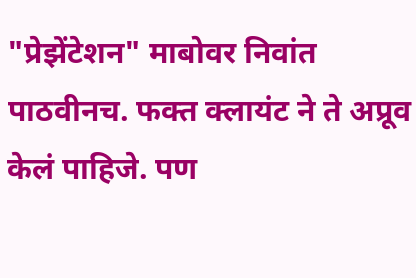"प्रेझेंटेशन" माबोवर निवांत पाठवीनच. फक्त क्लायंट ने ते अप्रूव केलं पाहिजे. पण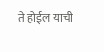ते होईल याची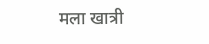मला खात्री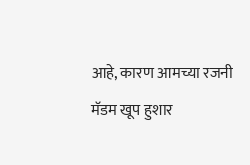आहे, कारण आमच्या रजनी मॅडम खूप हुशार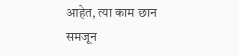आहेत, त्या काम छान समजून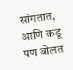सांगतात, आणि कडू पण बोलत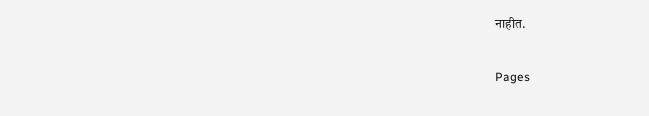नाहीत.

Pages